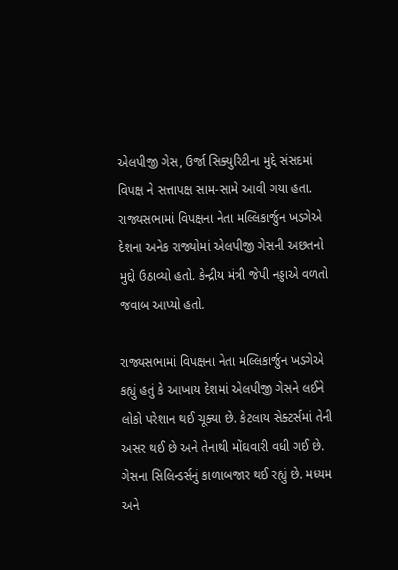એલપીજી ગેસ, ઉર્જા સિક્યુરિટીના મુદ્દે સંસદમાં વિપક્ષ ને સત્તાપક્ષ સામ-સામે આવી ગયા હતા. રાજ્યસભામાં વિપક્ષના નેતા મલ્લિકાર્જુન ખડગેએ દેશના અનેક રાજ્યોમાં એલપીજી ગેસની અછતનો મુદ્દો ઉઠાવ્યો હતો. કેન્દ્રીય મંત્રી જેપી નડ્ડાએ વળતો જવાબ આપ્યો હતો.

રાજ્યસભામાં વિપક્ષના નેતા મલ્લિકાર્જુન ખડગેએ કહ્યું હતું કે આખાય દેશમાં એલપીજી ગેસને લઈને લોકો પરેશાન થઈ ચૂક્યા છે. કેટલાય સેક્ટર્સમાં તેની અસર થઈ છે અને તેનાથી મોંઘવારી વધી ગઈ છે. ગેસના સિલિન્ડર્સનું કાળાબજાર થઈ રહ્યું છે. મધ્યમ અને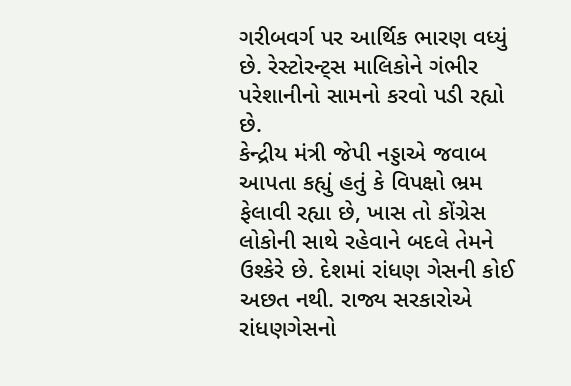ગરીબવર્ગ પર આર્થિક ભારણ વધ્યું છે. રેસ્ટોરન્ટ્સ માલિકોને ગંભીર પરેશાનીનો સામનો કરવો પડી રહ્યો છે.
કેન્દ્રીય મંત્રી જેપી નડ્ડાએ જવાબ આપતા કહ્યું હતું કે વિપક્ષો ભ્રમ ફેલાવી રહ્યા છે, ખાસ તો કોંગ્રેસ લોકોની સાથે રહેવાને બદલે તેમને ઉશ્કેરે છે. દેશમાં રાંધણ ગેસની કોઈ અછત નથી. રાજ્ય સરકારોએ રાંધણગેસનો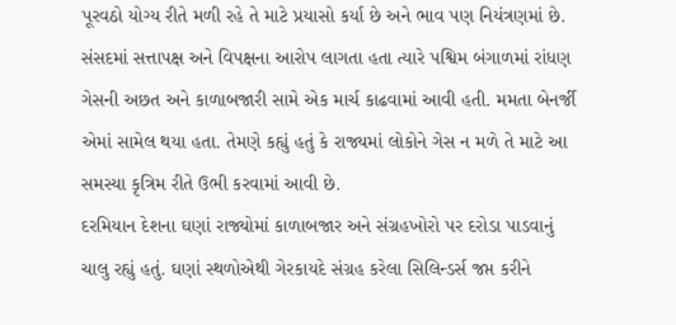પૂરવઠો યોગ્ય રીતે મળી રહે તે માટે પ્રયાસો કર્યા છે અને ભાવ પણ નિયંત્રણમાં છે.
સંસદમાં સત્તાપક્ષ અને વિપક્ષના આરોપ લાગતા હતા ત્યારે પશ્વિમ બંગાળમાં રાંધણ ગેસની અછત અને કાળાબજારી સામે એક માર્ચ કાઢવામાં આવી હતી. મમતા બેનર્જી એમાં સામેલ થયા હતા. તેમણે કહ્યું હતું કે રાજ્યમાં લોકોને ગેસ ન મળે તે માટે આ સમસ્યા કૃત્રિમ રીતે ઉભી કરવામાં આવી છે.
દરમિયાન દેશના ઘણાં રાજ્યોમાં કાળાબજાર અને સંગ્રહખોરો પર દરોડા પાડવાનું ચાલુ રહ્યું હતું. ઘણાં સ્થળોએથી ગેરકાયદે સંગ્રહ કરેલા સિલિન્ડર્સ જપ્ત કરીને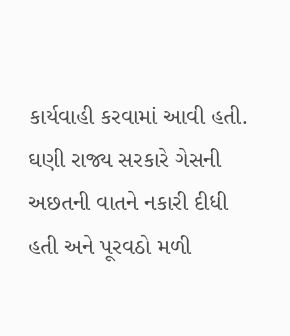કાર્યવાહી કરવામાં આવી હતી. ઘણી રાજ્ય સરકારે ગેસની અછતની વાતને નકારી દીધી હતી અને પૂરવઠો મળી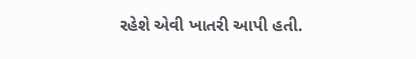રહેશે એવી ખાતરી આપી હતી.